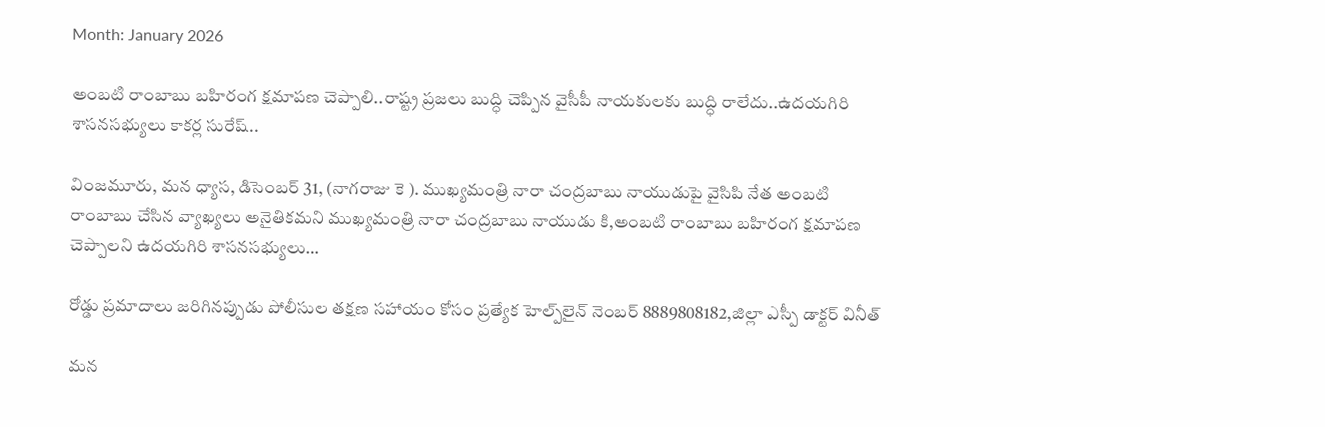Month: January 2026

అంబటి రాంబాబు బహిరంగ క్షమాపణ చెప్పాలి..రాష్ట్ర ప్రజలు బుద్ధి చెప్పిన వైసీపీ నాయకులకు బుద్ధి రాలేదు..ఉదయగిరి శాసనసభ్యులు కాకర్ల సురేష్..

వింజమూరు, మన ధ్యాస, డిసెంబర్ 31, (నాగరాజు కె ). ముఖ్యమంత్రి నారా చంద్రబాబు నాయుడుపై వైసిపి నేత అంబటి రాంబాబు చేసిన వ్యాఖ్యలు అనైతికమని ముఖ్యమంత్రి నారా చంద్రబాబు నాయుడు కి,అంబటి రాంబాబు బహిరంగ క్షమాపణ చెప్పాలని ఉదయగిరి శాసనసభ్యులు…

రోడ్డు ప్రమాదాలు జరిగినప్పుడు పోలీసుల తక్షణ సహాయం కోసం ప్రత్యేక హెల్ప్‌లైన్ నెంబర్ 8889808182,జిల్లా ఎస్పీ డాక్టర్ వినీత్

మన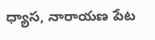ధ్యాస, నారాయణ పేట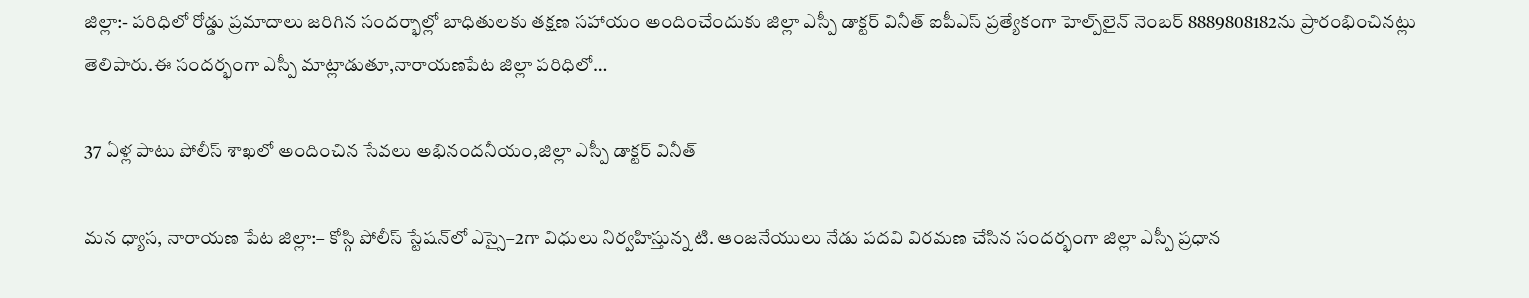జిల్లా:- పరిధిలో రోడ్డు ప్రమాదాలు జరిగిన సందర్భాల్లో బాధితులకు తక్షణ సహాయం అందించేందుకు జిల్లా ఎస్పీ డాక్టర్ వినీత్ ఐపీఎస్ ప్రత్యేకంగా హెల్ప్‌లైన్ నెంబర్ 8889808182ను ప్రారంభించినట్లు తెలిపారు.ఈ సందర్భంగా ఎస్పీ మాట్లాడుతూ,నారాయణపేట జిల్లా పరిధిలో…

37 ఏళ్ల పాటు పోలీస్ శాఖలో అందించిన సేవలు అభినందనీయం,జిల్లా ఎస్పీ డాక్టర్ వినీత్

మన ధ్యాస, నారాయణ పేట జిల్లా:– కోస్గి పోలీస్ స్టేషన్‌లో ఎస్సై–2గా విధులు నిర్వహిస్తున్న టి. ఆంజనేయులు నేడు పదవి విరమణ చేసిన సందర్భంగా జిల్లా ఎస్పీ ప్రధాన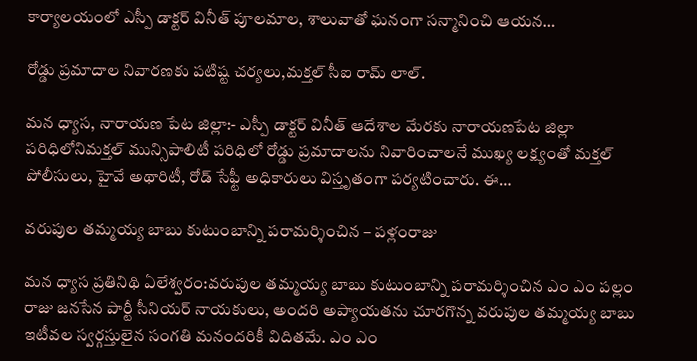కార్యాలయంలో ఎస్పీ డాక్టర్ వినీత్ పూలమాల, శాలువాతో ఘనంగా సన్మానించి ఆయన…

రోడ్డు ప్రమాదాల నివారణకు పటిష్ట చర్యలు,మక్తల్ సీఐ రామ్ లాల్.

మన ధ్యాస, నారాయణ పేట జిల్లా:- ఎస్పీ డాక్టర్ వినీత్ ఆదేశాల మేరకు నారాయణపేట జిల్లా పరిధిలోనిమక్తల్ మున్సిపాలిటీ పరిధిలో రోడ్డు ప్రమాదాలను నివారించాలనే ముఖ్య లక్ష్యంతో మక్తల్ పోలీసులు, హైవే అథారిటీ, రోడ్ సేఫ్టీ అధికారులు విస్తృతంగా పర్యటించారు. ఈ…

వరుపుల తమ్మయ్య బాబు కుటుంబాన్ని పరామర్శించిన – పళ్లంరాజు

మన ధ్యాస ప్రతినిథి ఏలేశ్వరం:వరుపుల తమ్మయ్య బాబు కుటుంబాన్ని పరామర్శించిన ఎం ఎం పల్లం రాజు జనసేన పార్టీ సీనియర్ నాయకులు, అందరి అప్యాయతను చూరగొన్న వరుపుల తమ్మయ్య బాబు ఇటీవల స్వర్గస్తులైన సంగతి మనందరికీ విదితమే. ఎం ఎం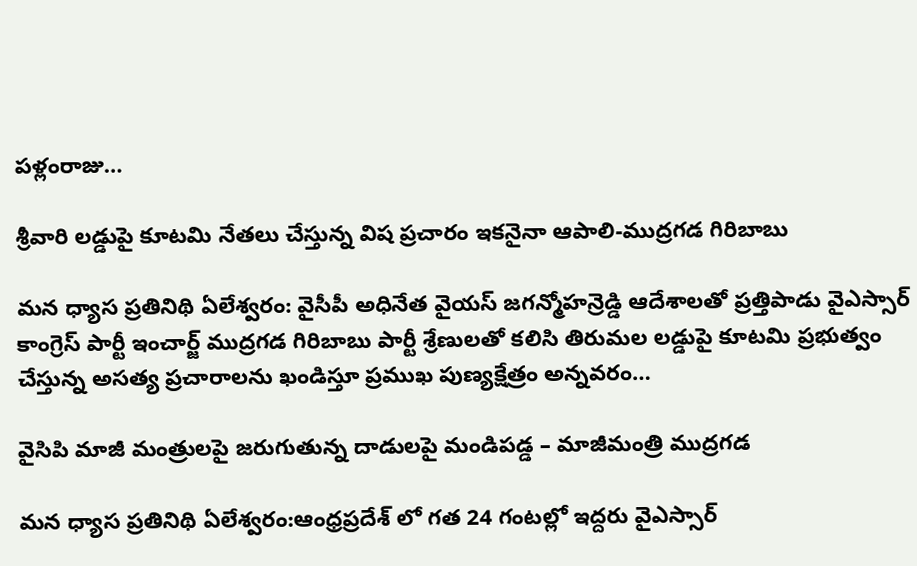పళ్లంరాజు…

శ్రీవారి లడ్డుపై కూటమి నేతలు చేస్తున్న విష ప్రచారం ఇకనైనా ఆపాలి-ముద్రగడ గిరిబాబు

మన ధ్యాస ప్రతినిథి ఏలేశ్వరం: వైసీపీ అధినేత వైయస్ జగన్మోహన్రెడ్డి ఆదేశాలతో ప్రత్తిపాడు వైఎస్సార్ కాంగ్రెస్ పార్టీ ఇంచార్జ్ ముద్రగడ గిరిబాబు పార్టీ శ్రేణులతో కలిసి తిరుమల లడ్డుపై కూటమి ప్రభుత్వం చేస్తున్న అసత్య ప్రచారాలను ఖండిస్తూ ప్రముఖ పుణ్యక్షేత్రం అన్నవరం…

వైసిపి మాజీ మంత్రులపై జరుగుతున్న దాడులపై మండిపడ్డ – మాజీమంత్రి ముద్రగడ

మన ధ్యాస ప్రతినిథి ఏలేశ్వరం:ఆంధ్రప్రదేశ్ లో గత 24 గంటల్లో ఇద్దరు వైఎస్సార్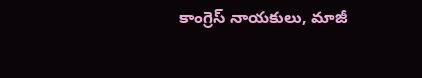కాంగ్రెస్ నాయకులు, మాజీ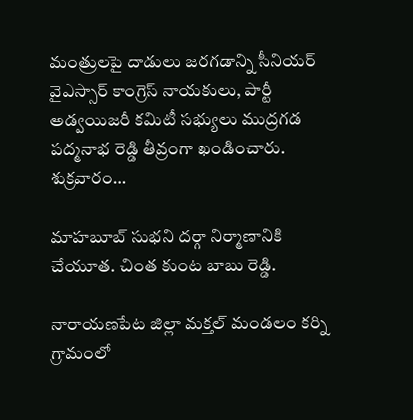మంత్రులపై దాడులు జరగడాన్ని సీనియర్ వైఎస్సార్ కాంగ్రెస్ నాయకులు, పార్టీ అడ్వయిజరీ కమిటీ సభ్యులు ముద్రగడ పద్మనాభ రెడ్డి తీవ్రంగా ఖండించారు. శుక్రవారం…

మాహబూబ్ సుభని దర్గా నిర్మాణానికి చేయూత. చింత కుంట బాబు రెడ్డి.

నారాయణపేట జిల్లా మక్తల్ మండలం కర్ని గ్రామంలో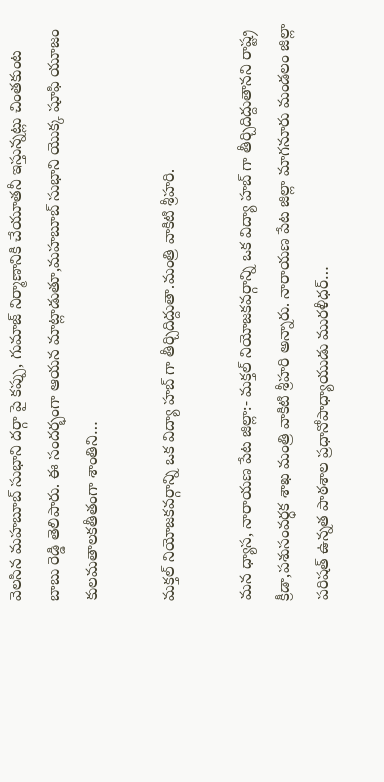వెలసిన మహబూబ్ సుభాని దర్గా పై కప్పు, గుమాజ్ నిర్మాణానికి చేయూతనీ ఇస్తున్నట్లు చింతకుంట బాబు రెడ్డి తెలిపారు. ఈ సందర్భంగా ఆయన మాట్లాడుతూ,మహబూబ్ సుభాని యొక్క షూఫి యూజం కులమతాలకతీతంగా శాంతిని…

మక్తల్ నియోజకవర్గాన్ని ఒక విద్యా హబ్ గా తీర్చిదిద్దుతా.మంత్రి వాకిటి శ్రీహరి.

మన ధ్యాస, నారాయణ పేట జిల్లా:- మక్తల్ నియోజకవర్గాన్ని ఒక విద్యా హబ్ గా తీర్చిదిద్దుతానని రాష్ట్ర క్రీడా,పశుసంవర్ధక శాఖ మంత్రి వాకిటి శ్రీహరి అన్నారు. నారాయణ పేట జిల్లా మాగనూరు మండలం జిల్లా పరిషత్ ఉన్నత పాఠశాల ప్రధానోపాధ్యాయుడు మురళీధర్…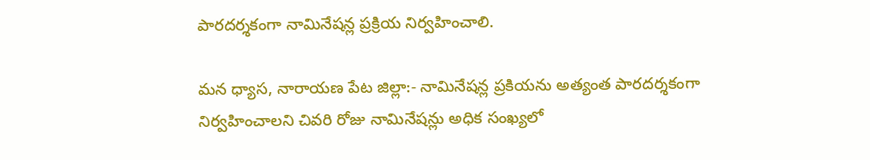పారదర్శకంగా నామినేషన్ల ప్రక్రియ నిర్వహించాలి.

మన ధ్యాస, నారాయణ పేట జిల్లా:- నామినేషన్ల ప్రకియను అత్యంత పారదర్శకంగా నిర్వహించాలని చివరి రోజు నామినేషన్లు అధిక సంఖ్యలో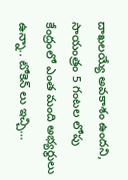దాఖలయ్యే అవకాశం ఉందని, సాయంత్రం 5 గంటల లోపు కేంద్రంలో ఎంత మంది అభ్యర్థులు ఉన్నా.. టోకెన్ లు ఇచ్చి…